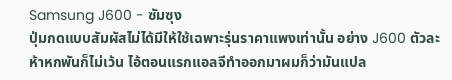Samsung J600 - ซัมซุง
ปุ่มกดแบบสัมผัสไม่ได้มีให้ใช้เฉพาะรุ่นราคาแพงเท่านั้น อย่าง J600 ตัวละห้าหกพันก็ไม่เว้น ไอ้ตอนแรกแอลจีทำออกมาผมก็ว่ามันแปล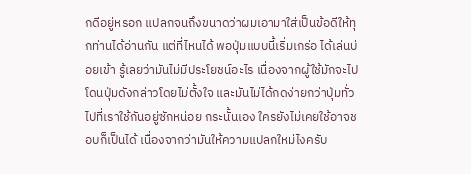กดีอยู่หรอก แปลกจนถึงขนาดว่าผมเอามาใส่เป็นข้อดีให้ทุกท่านได้อ่านกัน แต่ที่ไหนได้ พอปุ่มแบบนี้เริ่มเกร่อ ได้เล่นบ่อยเข้า รู้เลยว่ามันไม่มีประโยชน์อะไร เนื่องจากผู้ใช้มักจะไปโดนปุ่มดังกล่าวโดยไม่ตั้งใจ และมันไม่ได้กดง่ายกว่าปุ่มทั่วไปที่เราใช้กันอยู่ซักหน่อย กระนั้นเอง ใครยังไม่เคยใช้อาจชอบก็เป็นได้ เนื่องจากว่ามันให้ความแปลกใหม่ไงครับ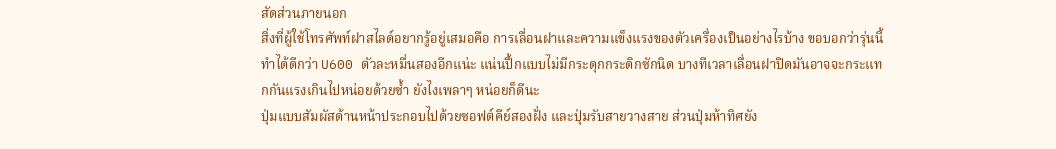สัดส่วนภายนอก
สิ่งที่ผู้ใช้โทรศัพท์ฝาสไลด์อยากรู้อยู่เสมอคือ การเลื่อนฝาและความแข็งแรงของตัวเครื่องเป็นอย่างไรบ้าง ขอบอกว่ารุ่นนี้ทำได้ดีกว่า U600 ตัวละหมื่นสองอีกแน่ะ แน่นปึ้กแบบไม่มีกระดุกกระดิกซักนิด บางทีเวลาเลื่อนฝาปิดมันอาจจะกระแทกกันแรงเกินไปหน่อยด้วยซ้ำ ยังไงเพลาๆ หน่อยก็ดีนะ
ปุ่มแบบสัมผัสด้านหน้าประกอบไปด้วยซอฟต์คีย์สองฝั่ง และปุ่มรับสายวางสาย ส่วนปุ่มห้าทิศยัง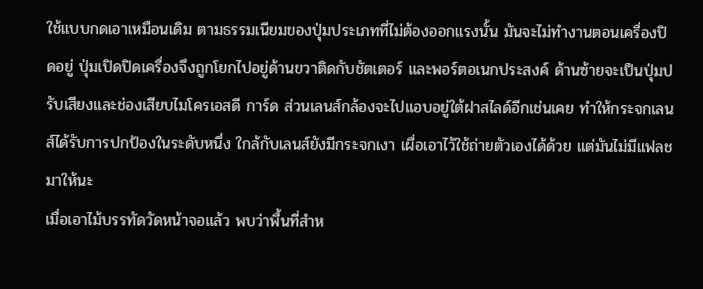ใช้แบบกดเอาเหมือนเดิม ตามธรรมเนียมของปุ่มประเภทที่ไม่ต้องออกแรงนั้น มันจะไม่ทำงานตอนเครื่องปิดอยู่ ปุ่มเปิดปิดเครื่องจึงถูกโยกไปอยู่ด้านขวาติดกับชัตเตอร์ และพอร์ตอเนกประสงค์ ด้านซ้ายจะเป็นปุ่มปรับเสียงและช่องเสียบไมโครเอสดี การ์ด ส่วนเลนส์กล้องจะไปแอบอยู่ใต้ฝาสไลด์อีกเช่นเคย ทำให้กระจกเลนส์ได้รับการปกป้องในระดับหนึ่ง ใกล้กับเลนส์ยังมีกระจกเงา เผื่อเอาไว้ใช้ถ่ายตัวเองได้ด้วย แต่มันไม่มีแฟลชมาให้นะ
เมื่อเอาไม้บรรทัดวัดหน้าจอแล้ว พบว่าพื้นที่สำห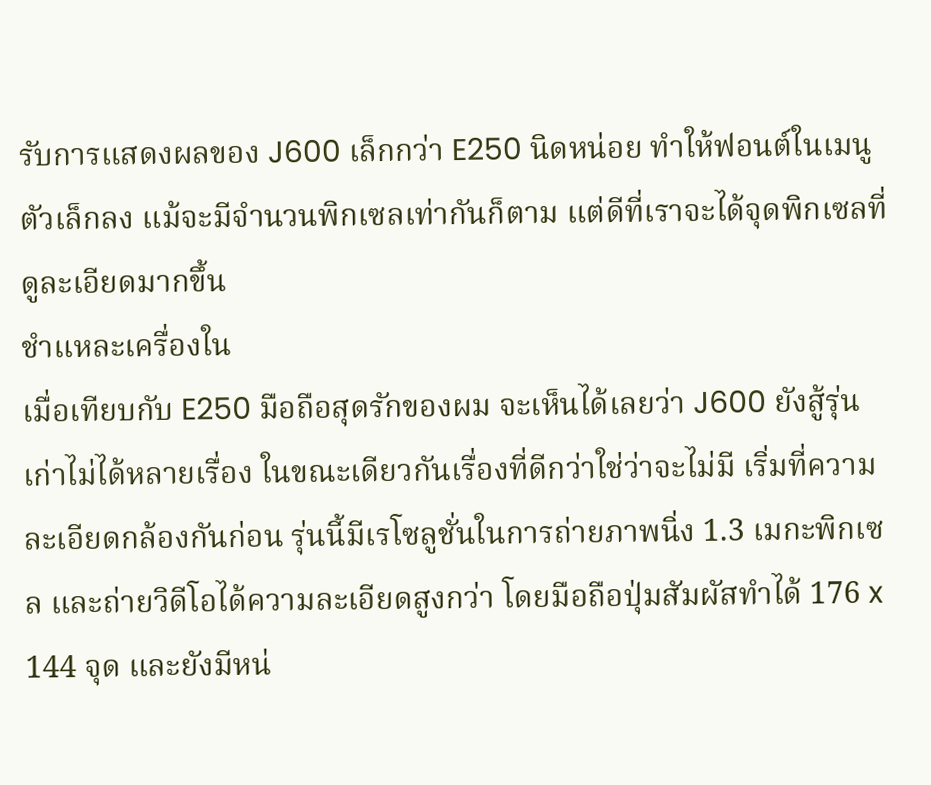รับการแสดงผลของ J600 เล็กกว่า E250 นิดหน่อย ทำให้ฟอนต์ในเมนูตัวเล็กลง แม้จะมีจำนวนพิกเซลเท่ากันก็ตาม แต่ดีที่เราจะได้จุดพิกเซลที่ดูละเอียดมากขึ้น
ชำแหละเครื่องใน
เมื่อเทียบกับ E250 มือถือสุดรักของผม จะเห็นได้เลยว่า J600 ยังสู้รุ่นเก่าไม่ได้หลายเรื่อง ในขณะเดียวกันเรื่องที่ดีกว่าใช่ว่าจะไม่มี เริ่มที่ความละเอียดกล้องกันก่อน รุ่นนี้มีเรโซลูชั่นในการถ่ายภาพนิ่ง 1.3 เมกะพิกเซล และถ่ายวิดีโอได้ความละเอียดสูงกว่า โดยมือถือปุ่มสัมผัสทำได้ 176 x 144 จุด และยังมีหน่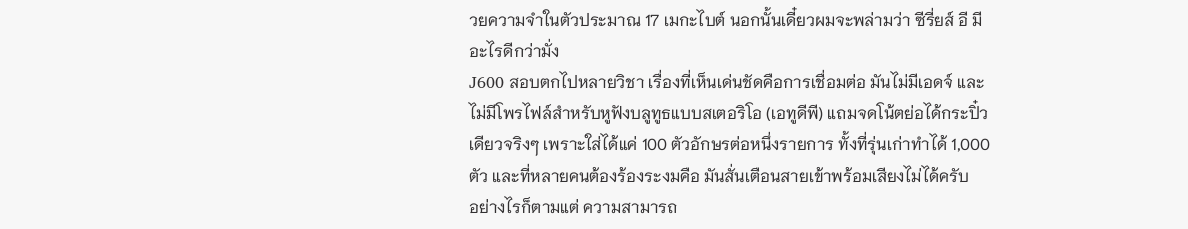วยความจำในตัวประมาณ 17 เมกะไบต์ นอกนั้นเดี๋ยวผมจะพล่ามว่า ซีรี่ยส์ อี มีอะไรดีกว่ามั่ง
J600 สอบตกไปหลายวิชา เรื่องที่เห็นเด่นชัดคือการเชื่อมต่อ มันไม่มีเอดจ์ และไม่มีโพรไฟล์สำหรับหูฟังบลูทูธแบบสเตอริโอ (เอทูดีพี) แถมจดโน้ตย่อได้กระปิ๋วเดียวจริงๆ เพราะใส่ได้แค่ 100 ตัวอักษรต่อหนึ่งรายการ ทั้งที่รุ่นเก่าทำได้ 1,000 ตัว และที่หลายคนต้องร้องระงมคือ มันสั่นเตือนสายเข้าพร้อมเสียงไม่ได้ครับ
อย่างไรก็ตามแต่ ความสามารถ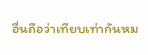อื่นถือว่าเทียบเท่ากันหม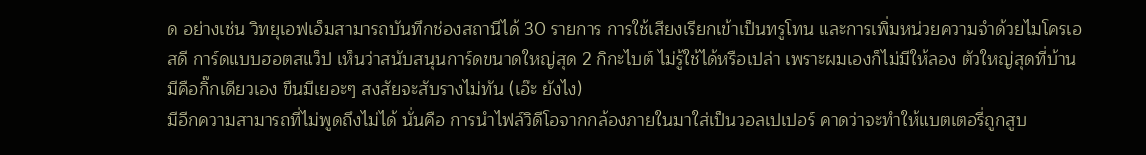ด อย่างเช่น วิทยุเอฟเอ็มสามารถบันทึกช่องสถานีได้ 30 รายการ การใช้เสียงเรียกเข้าเป็นทรูโทน และการเพิ่มหน่วยความจำด้วยไมโครเอสดี การ์ดแบบฮอตสแว็ป เห็นว่าสนับสนุนการ์ดขนาดใหญ่สุด 2 กิกะไบต์ ไม่รู้ใช้ได้หรือเปล่า เพราะผมเองก็ไม่มีให้ลอง ตัวใหญ่สุดที่บ้านมีคือกิ๊กเดียวเอง ขืนมีเยอะๆ สงสัยจะสับรางไม่ทัน (เอ๊ะ ยังไง)
มีอีกความสามารถที่ไม่พูดถึงไม่ได้ นั่นคือ การนำไฟล์วิดีโอจากกล้องภายในมาใส่เป็นวอลเปเปอร์ คาดว่าจะทำให้แบตเตอรี่ถูกสูบ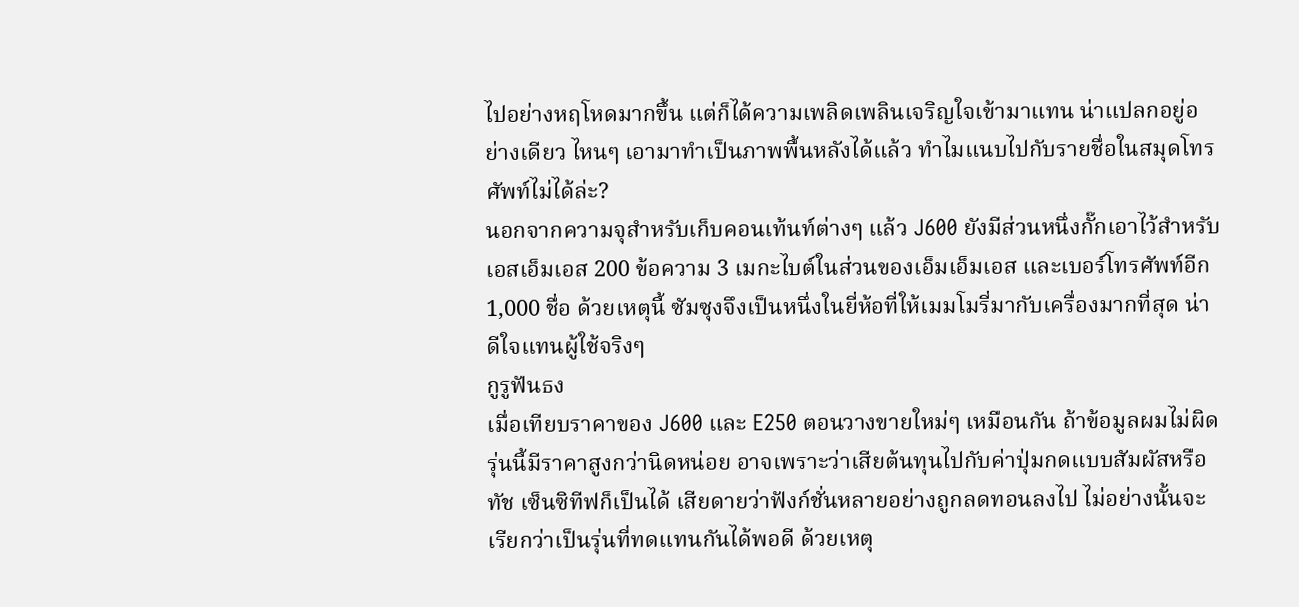ไปอย่างหฤโหดมากขึ้น แต่ก็ได้ความเพลิดเพลินเจริญใจเข้ามาแทน น่าแปลกอยู่อย่างเดียว ไหนๆ เอามาทำเป็นภาพพื้นหลังได้แล้ว ทำไมแนบไปกับรายชื่อในสมุดโทรศัพท์ไม่ได้ล่ะ?
นอกจากความจุสำหรับเก็บคอนเท้นท์ต่างๆ แล้ว J600 ยังมีส่วนหนึ่งกั๊กเอาไว้สำหรับเอสเอ็มเอส 200 ข้อความ 3 เมกะไบต์ในส่วนของเอ็มเอ็มเอส และเบอร์โทรศัพท์อีก 1,000 ชื่อ ด้วยเหตุนี้ ซัมซุงจึงเป็นหนึ่งในยี่ห้อที่ให้เมมโมรี่มากับเครื่องมากที่สุด น่าดีใจแทนผู้ใช้จริงๆ
กูรูฟันธง
เมื่อเทียบราคาของ J600 และ E250 ตอนวางขายใหม่ๆ เหมือนกัน ถ้าข้อมูลผมไม่ผิด รุ่นนี้มีราคาสูงกว่านิดหน่อย อาจเพราะว่าเสียต้นทุนไปกับค่าปุ่มกดแบบสัมผัสหรือทัช เซ็นซิทีฟก็เป็นได้ เสียดายว่าฟังก์ชั่นหลายอย่างถูกลดทอนลงไป ไม่อย่างนั้นจะเรียกว่าเป็นรุ่นที่ทดแทนกันได้พอดี ด้วยเหตุ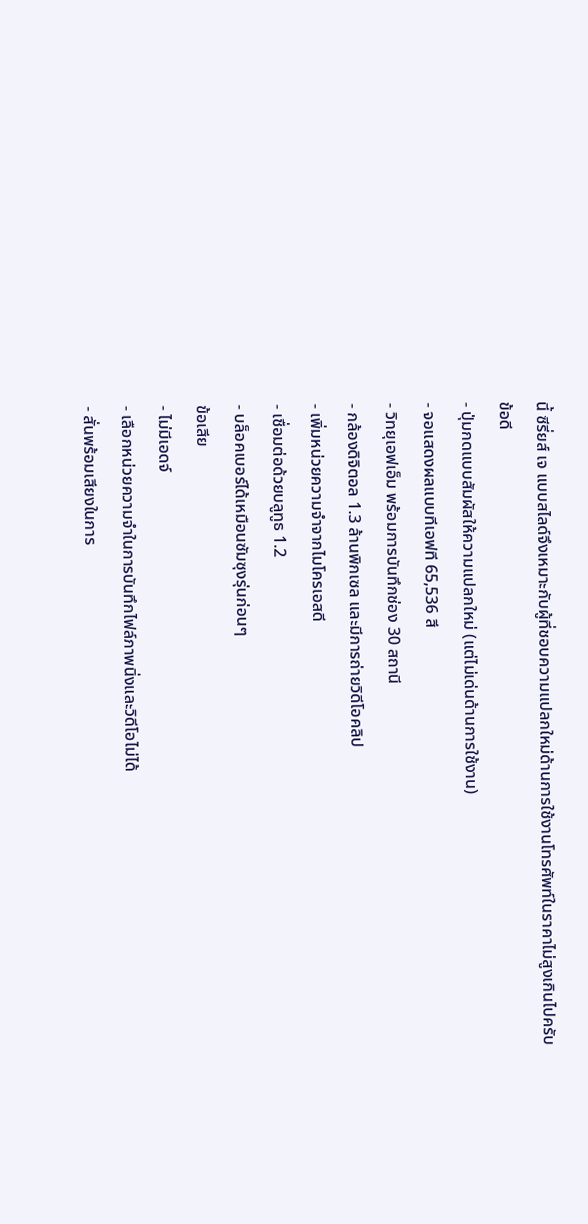นี้ ซีรี่ยส์ เจ แบบสไลด์จึงเหมาะกับผู้ที่ชอบความแปลกใหม่ด้านการใช้งานโทรศัพท์ในราคาไม่สูงเกินไปครับ
ข้อดี
- ปุ่มกดแบบสัมผัสให้ความแปลกใหม่ (แต่ไม่เด่นด้านการใช้งาน)
- จอแสดงผลแบบทีเอฟที 65,536 สี
- วิทยุเอฟเอ็ม พร้อมการบันทึกช่อง 30 สถานี
- กล้องดิจิตอล 1.3 ล้านพิกเซล และมีการถ่ายวิดีโอคลิป
- เพิ่มหน่วยความจำจากไมโครเอสดี
- เชื่อมต่อด้วยบลูทูธ 1.2
- บล็อคเบอร์ได้เหมือนซัมซุงรุ่นก่อนๆ
ข้อเสีย
- ไม่มีเอดจ์
- เลือกหน่วยความจำในการบันทึกไฟล์ภาพนิ่งและวิดีโอไม่ได้
- สั่นพร้อมเสียงในการ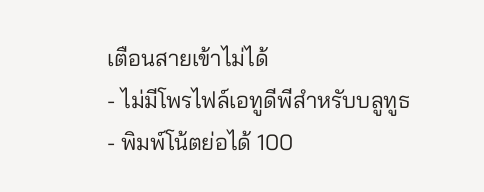เตือนสายเข้าไม่ได้
- ไม่มีโพรไฟล์เอทูดีพีสำหรับบลูทูธ
- พิมพ์โน้ตย่อได้ 100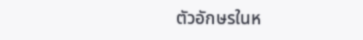ตัวอักษรในห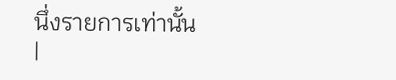นึ่งรายการเท่านั้น
|